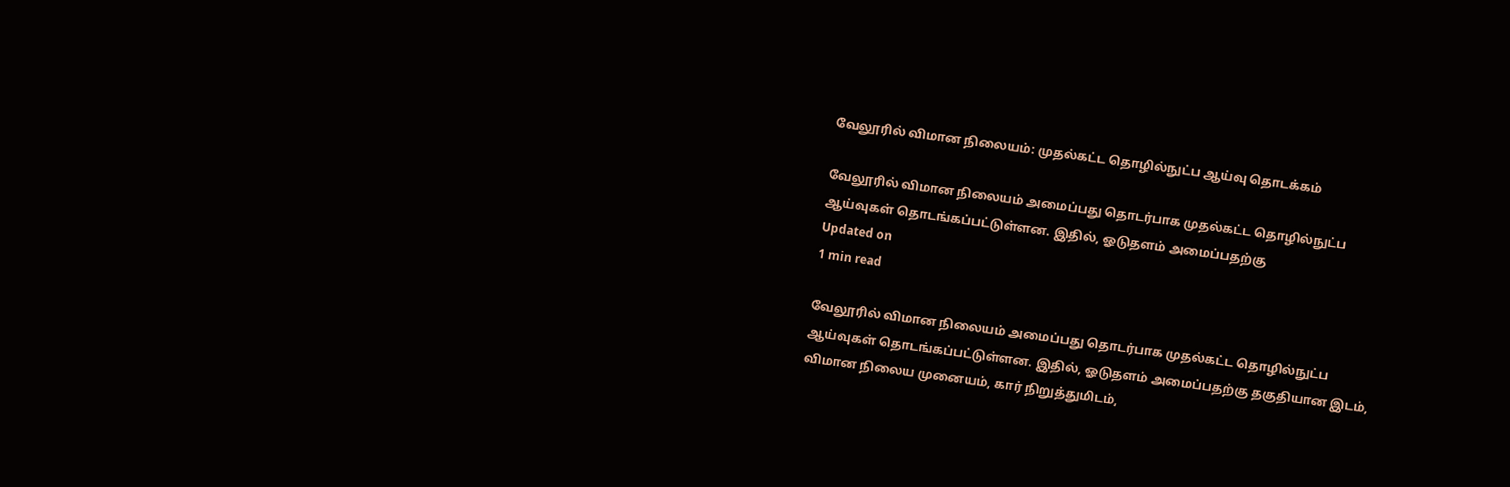வேலூரில் விமான நிலையம்: முதல்கட்ட தொழில்நுட்ப ஆய்வு தொடக்கம்

வேலூரில் விமான நிலையம் அமைப்பது தொடர்பாக முதல்கட்ட தொழில்நுட்ப ஆய்வுகள் தொடங்கப்பட்டுள்ளன. இதில், ஓடுதளம் அமைப்பதற்கு
Updated on
1 min read

வேலூரில் விமான நிலையம் அமைப்பது தொடர்பாக முதல்கட்ட தொழில்நுட்ப ஆய்வுகள் தொடங்கப்பட்டுள்ளன. இதில், ஓடுதளம் அமைப்பதற்கு தகுதியான இடம், விமான நிலைய முனையம், கார் நிறுத்துமிடம்,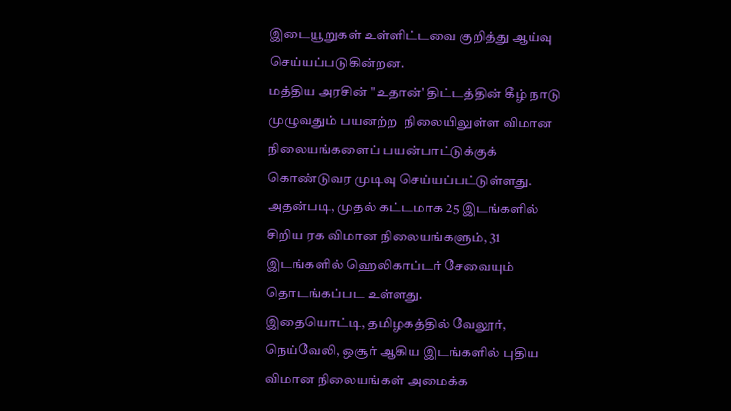இடையூறுகள் உள்ளிட்டவை குறித்து ஆய்வு செய்யப்படுகின்றன.
மத்திய அரசின் "உதான்' திட்டத்தின் கீழ் நாடு முழுவதும் பயனற்ற  நிலையிலுள்ள விமான நிலையங்களைப் பயன்பாட்டுக்குக் கொண்டுவர முடிவு செய்யப்பட்டுள்ளது. அதன்படி, முதல் கட்டமாக 25 இடங்களில் சிறிய ரக விமான நிலையங்களும், 31 இடங்களில் ஹெலிகாப்டர் சேவையும் தொடங்கப்பட உள்ளது.
இதையொட்டி, தமிழகத்தில் வேலூர், நெய்வேலி, ஒசூர் ஆகிய இடங்களில் புதிய விமான நிலையங்கள் அமைக்க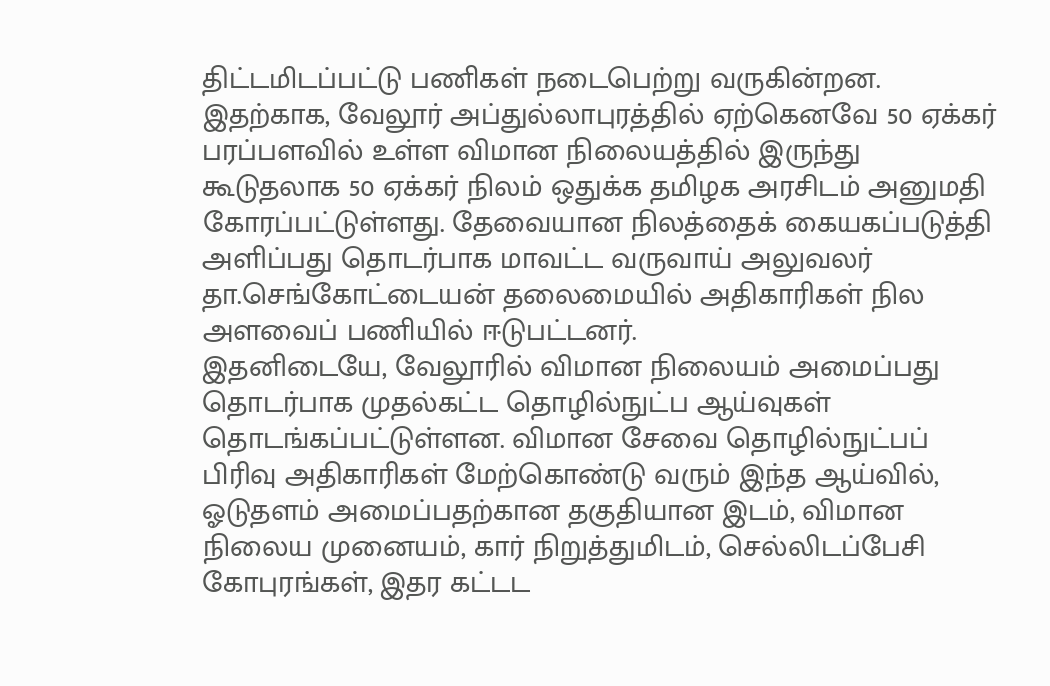திட்டமிடப்பட்டு பணிகள் நடைபெற்று வருகின்றன.
இதற்காக, வேலூர் அப்துல்லாபுரத்தில் ஏற்கெனவே 50 ஏக்கர் பரப்பளவில் உள்ள விமான நிலையத்தில் இருந்து கூடுதலாக 50 ஏக்கர் நிலம் ஒதுக்க தமிழக அரசிடம் அனுமதி கோரப்பட்டுள்ளது. தேவையான நிலத்தைக் கையகப்படுத்தி அளிப்பது தொடர்பாக மாவட்ட வருவாய் அலுவலர் தா.செங்கோட்டையன் தலைமையில் அதிகாரிகள் நில அளவைப் பணியில் ஈடுபட்டனர்.
இதனிடையே, வேலூரில் விமான நிலையம் அமைப்பது தொடர்பாக முதல்கட்ட தொழில்நுட்ப ஆய்வுகள் தொடங்கப்பட்டுள்ளன. விமான சேவை தொழில்நுட்பப் பிரிவு அதிகாரிகள் மேற்கொண்டு வரும் இந்த ஆய்வில், ஓடுதளம் அமைப்பதற்கான தகுதியான இடம், விமான நிலைய முனையம், கார் நிறுத்துமிடம், செல்லிடப்பேசி கோபுரங்கள், இதர கட்டட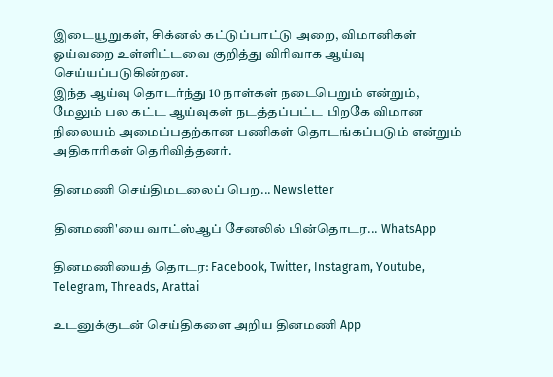இடையூறுகள், சிக்னல் கட்டுப்பாட்டு அறை, விமானிகள் ஓய்வறை உள்ளிட்டவை குறித்து விரிவாக ஆய்வு செய்யப்படுகின்றன.
இந்த ஆய்வு தொடர்ந்து 10 நாள்கள் நடைபெறும் என்றும், மேலும் பல கட்ட ஆய்வுகள் நடத்தப்பட்ட பிறகே விமான நிலையம் அமைப்பதற்கான பணிகள் தொடங்கப்படும் என்றும் அதிகாரிகள் தெரிவித்தனர்.

தினமணி செய்திமடலைப் பெற... Newsletter

தினமணி'யை வாட்ஸ்ஆப் சேனலில் பின்தொடர... WhatsApp

தினமணியைத் தொடர: Facebook, Twitter, Instagram, Youtube, Telegram, Threads, Arattai

உடனுக்குடன் செய்திகளை அறிய தினமணி App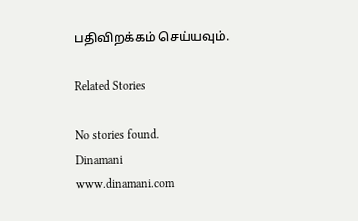பதிவிறக்கம் செய்யவும்.

Related Stories

No stories found.
Dinamani
www.dinamani.com